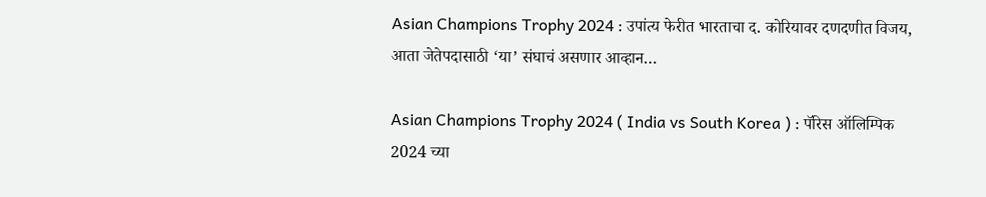Asian Champions Trophy 2024 : उपांत्य फेरीत भारताचा द. कोरियावर दणदणीत विजय, आता जेतेपदासाठी ‘या’ संघाचं असणार आव्हान…

Asian Champions Trophy 2024 ( India vs South Korea ) : पॅरिस ऑलिम्पिक 2024 च्या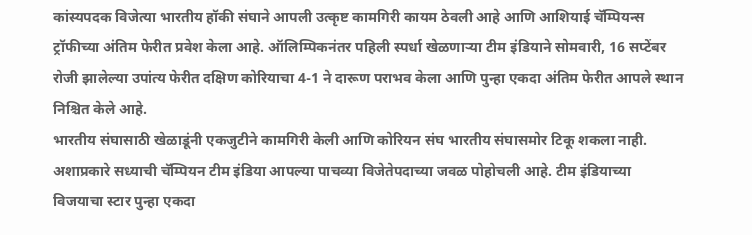कांस्यपदक विजेत्या भारतीय हॉकी संघाने आपली उत्कृष्ट कामगिरी कायम ठेवली आहे आणि आशियाई चॅम्पियन्स ट्रॉफीच्या अंतिम फेरीत प्रवेश केला आहे. ऑलिम्पिकनंतर पहिली स्पर्धा खेळणाऱ्या टीम इंडियाने सोमवारी, 16 सप्टेंबर रोजी झालेल्या उपांत्य फेरीत दक्षिण कोरियाचा 4-1 ने दारूण पराभव केला आणि पुन्हा एकदा अंतिम फेरीत आपले स्थान निश्चित केले आहे.
भारतीय संघासाठी खेळाडूंनी एकजुटीने कामगिरी केली आणि कोरियन संघ भारतीय संघासमोर टिकू शकला नाही. अशाप्रकारे सध्याची चॅम्पियन टीम इंडिया आपल्या पाचव्या विजेतेपदाच्या जवळ पोहोचली आहे. टीम इंडियाच्या विजयाचा स्टार पुन्हा एकदा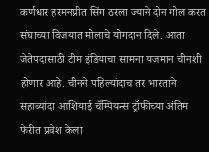कर्णधार हरमनप्रीत सिंग ठरला ज्याने दोन गोल करत संघाच्या विजयात मोलाचे योगदान दिले. आता जेतेपदासाठी टीम इंडियाचा सामना यजमान चीनशी होणार आहे. चीनने पहिल्यांदाच तर भारताने सहाव्यांदा आशियाई चॅम्पियन्स ट्रॉफीच्या अंतिम फेरीत प्रवेश केला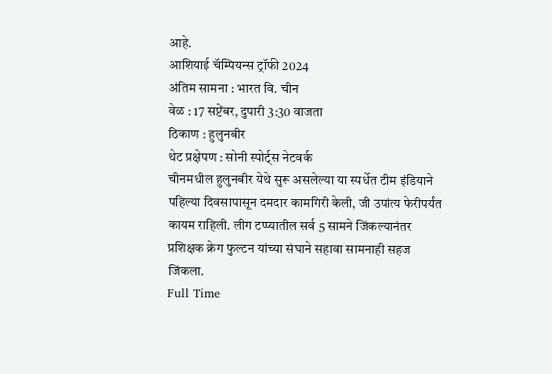आहे.
आशियाई चॅम्पियन्स ट्रॉफी 2024
अंतिम सामना : भारत वि. चीन
वेळ : 17 सप्टेंबर, दुपारी 3:30 वाजता
ठिकाण : हुलुनबीर
थेट प्रक्षेपण : सोनी स्पोर्ट्स नेटवर्क
चीनमधील हुलुनबीर येथे सुरू असलेल्या या स्पर्धेत टीम इंडियाने पहिल्या दिवसापासून दमदार कामगिरी केली, जी उपांत्य फेरीपर्यंत कायम राहिली. लीग टप्प्यातील सर्व 5 सामने जिंकल्यानंतर प्रशिक्षक क्रेग फुल्टन यांच्या संघाने सहावा सामनाही सहज जिंकला.
Full Time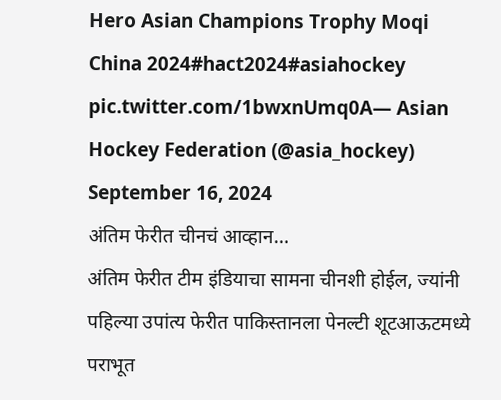Hero Asian Champions Trophy Moqi China 2024#hact2024#asiahockey pic.twitter.com/1bwxnUmq0A— Asian Hockey Federation (@asia_hockey) September 16, 2024
अंतिम फेरीत चीनचं आव्हान…
अंतिम फेरीत टीम इंडियाचा सामना चीनशी होईल, ज्यांनी पहिल्या उपांत्य फेरीत पाकिस्तानला पेनल्टी शूटआऊटमध्ये पराभूत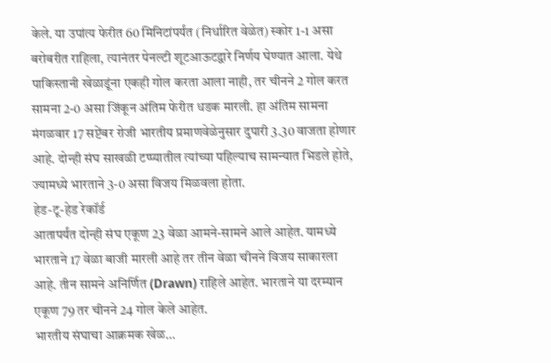केले. या उपांत्य फेरीत 60 मिनिटांपर्यंत (निर्धारित वेळेत) स्कोर 1-1 असा बरोबरीत राहिला, त्यानंतर पेनल्टी शूटआऊटद्वारे निर्णय घेण्यात आला. येथे पाकिस्तानी खेळाडूंना एकही गोल करता आला नाही, तर चीनने 2 गोल करत सामना 2-0 असा जिंकून अंतिम फेरीत धडक मारली. हा अंतिम सामना मंगळवार 17 सप्टेंबर रोजी भारतीय प्रमाणवेळेनुसार दुपारी 3.30 वाजता होणार आहे. दोन्ही संघ साखळी टप्प्यातील त्यांच्या पहिल्याच सामन्यात भिडले होते, ज्यामध्ये भारताने 3-0 असा विजय मिळवला होता.
हेड-टू-हेड रेकॉर्ड
आतापर्यंत दोन्ही संघ एकूण 23 वेळा आमने-सामने आले आहेत. यामध्ये भारताने 17 वेळा बाजी मारली आहे तर तीन वेळा चीनने विजय साकारला आहे. तीन सामने अनिर्णित (Drawn) राहिले आहेत. भारताने या दरम्यान एकूण 79 तर चीनने 24 गोल केले आहेत.
भारतीय संघाचा आक्रमक खेळ…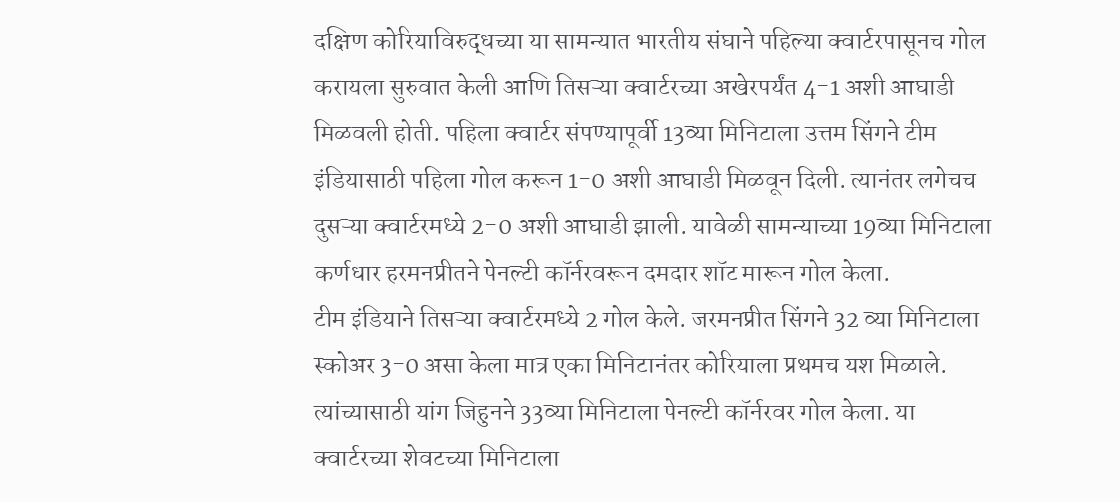दक्षिण कोरियाविरुद्धच्या या सामन्यात भारतीय संघाने पहिल्या क्वार्टरपासूनच गोल करायला सुरुवात केली आणि तिसऱ्या क्वार्टरच्या अखेरपर्यंत 4-1 अशी आघाडी मिळवली होती. पहिला क्वार्टर संपण्यापूर्वी 13व्या मिनिटाला उत्तम सिंगने टीम इंडियासाठी पहिला गोल करून 1-0 अशी आघाडी मिळवून दिली. त्यानंतर लगेचच दुसऱ्या क्वार्टरमध्ये 2-0 अशी आघाडी झाली. यावेळी सामन्याच्या 19व्या मिनिटाला कर्णधार हरमनप्रीतने पेनल्टी कॉर्नरवरून दमदार शॉट मारून गोल केला.
टीम इंडियाने तिसऱ्या क्वार्टरमध्ये 2 गोल केले. जरमनप्रीत सिंगने 32 व्या मिनिटाला स्कोअर 3-0 असा केला मात्र एका मिनिटानंतर कोरियाला प्रथमच यश मिळाले. त्यांच्यासाठी यांग जिहुनने 33व्या मिनिटाला पेनल्टी कॉर्नरवर गोल केला. या क्वार्टरच्या शेवटच्या मिनिटाला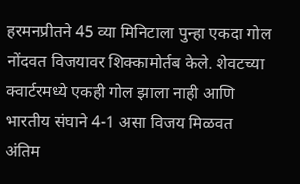हरमनप्रीतने 45 व्या मिनिटाला पुन्हा एकदा गोल नोंदवत विजयावर शिक्कामोर्तब केले. शेवटच्या क्वार्टरमध्ये एकही गोल झाला नाही आणि भारतीय संघाने 4-1 असा विजय मिळवत अंतिम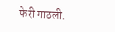फेरी गाठली.